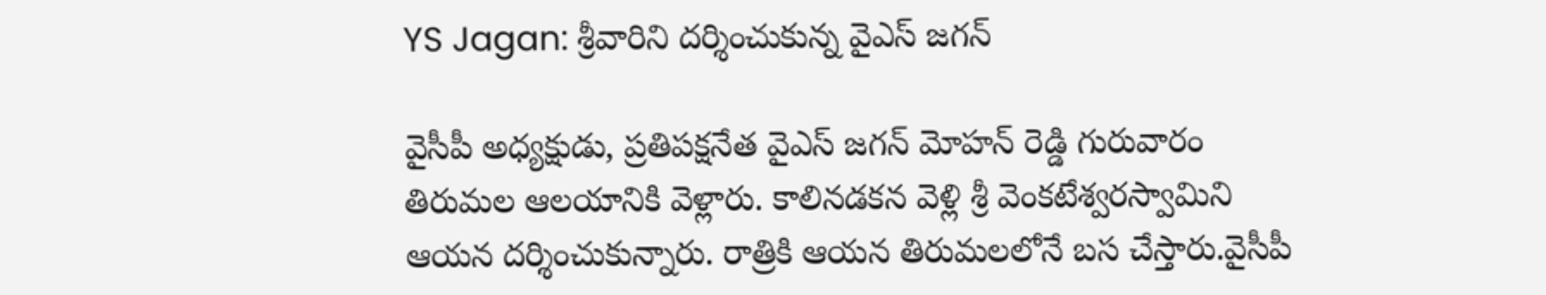YS Jagan: శ్రీవారిని దర్శించుకున్న వైఎస్ జగన్

వైసీపీ అధ్యక్షుడు, ప్రతిపక్షనేత వైఎస్ జగన్ మోహన్ రెడ్డి గురువారం తిరుమల ఆలయానికి వెళ్లారు. కాలినడకన వెళ్లి శ్రీ వెంకటేశ్వరస్వామిని ఆయన దర్శించుకున్నారు. రాత్రికి ఆయన తిరుమలలోనే బస చేస్తారు.వైసీపీ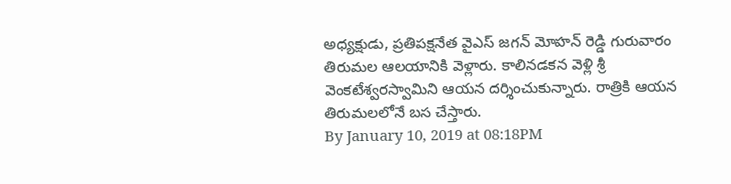అధ్యక్షుడు, ప్రతిపక్షనేత వైఎస్ జగన్ మోహన్ రెడ్డి గురువారం తిరుమల ఆలయానికి వెళ్లారు. కాలినడకన వెళ్లి శ్రీ వెంకటేశ్వరస్వామిని ఆయన దర్శించుకున్నారు. రాత్రికి ఆయన తిరుమలలోనే బస చేస్తారు.
By January 10, 2019 at 08:18PM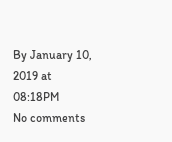By January 10, 2019 at 08:18PM
No comments